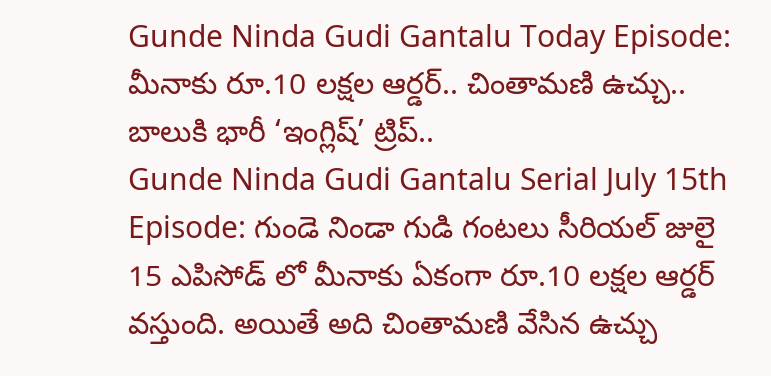Gunde Ninda Gudi Gantalu Today Episode: మీనాకు రూ.10 లక్షల ఆర్డర్.. చింతామణి ఉచ్చు.. బాలుకి భారీ ‘ఇంగ్లిష్’ ట్రిప్..
Gunde Ninda Gudi Gantalu Serial July 15th Episode: గుండె నిండా గుడి గంటలు సీరియల్ జులై 15 ఎపిసోడ్ లో మీనాకు ఏకంగా రూ.10 లక్షల ఆర్డర్ వస్తుంది. అయితే అది చింతామణి వేసిన ఉచ్చు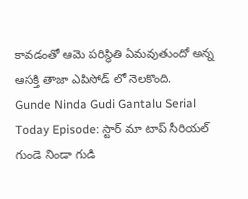కావడంతో ఆమె పరిస్థితి ఏమవుతుందో అన్న ఆసక్తి తాజా ఎపిసోడ్ లో నెలకొంది.
Gunde Ninda Gudi Gantalu Serial Today Episode: స్టార్ మా టాప్ సీరియల్ గుండె నిండా గుడి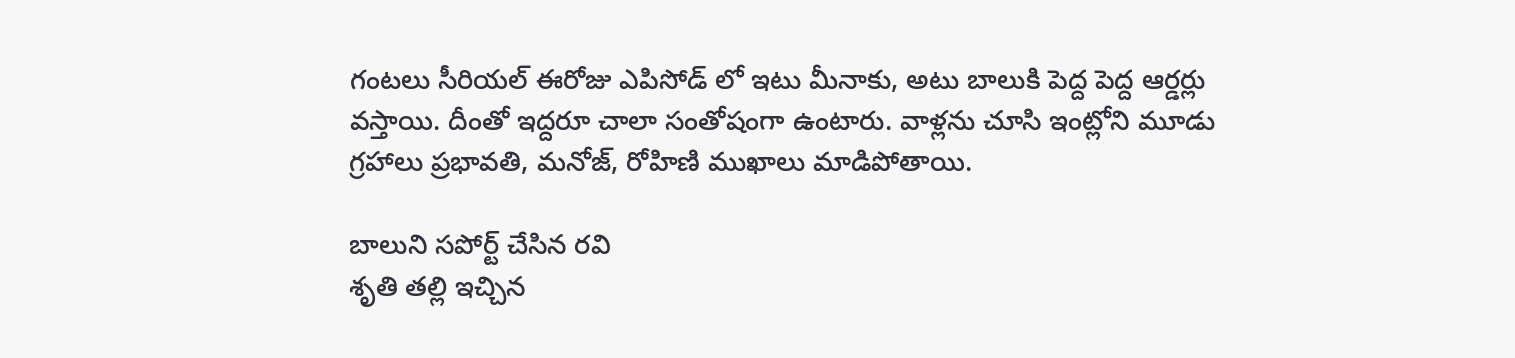గంటలు సీరియల్ ఈరోజు ఎపిసోడ్ లో ఇటు మీనాకు, అటు బాలుకి పెద్ద పెద్ద ఆర్డర్లు వస్తాయి. దీంతో ఇద్దరూ చాలా సంతోషంగా ఉంటారు. వాళ్లను చూసి ఇంట్లోని మూడు గ్రహాలు ప్రభావతి, మనోజ్, రోహిణి ముఖాలు మాడిపోతాయి.

బాలుని సపోర్ట్ చేసిన రవి
శృతి తల్లి ఇచ్చిన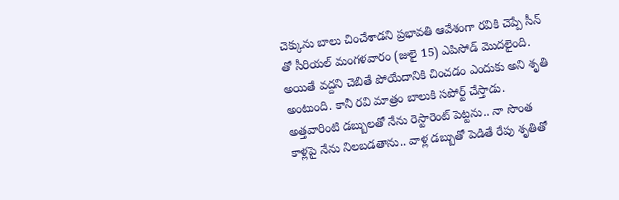చెక్కును బాలు చించేశాడని ప్రభావతి ఆవేశంగా రవికి చెప్పే సీన్ తో సీరియల్ మంగళవారం (జులై 15) ఎపిసోడ్ మొదలైంది. అయితే వద్దని చెబితే పోయేదానికి చించడం ఎందుకు అని శృతి అంటుంది. కానీ రవి మాత్రం బాలుకి సపోర్ట్ చేస్తాడు. అత్తవారింటి డబ్బులతో నేను రెస్టారెంట్ పెట్టను.. నా సొంత కాళ్లపై నేను నిలబడతాను.. వాళ్ల డబ్బుతో పెడితే రేపు శృతితో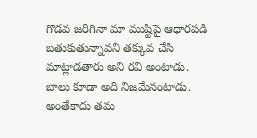గొడవ జరిగినా మా ముష్టిపై ఆధారపడి బతుకుతున్నావని తక్కువ చేసి మాట్లాడతారు అని రవి అంటాడు.
బాలు కూడా అది నిజమేనంటాడు. అంతేకాదు తమ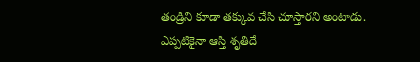తండ్రిని కూడా తక్కువ చేసి చూస్తారని అంటాడు. ఎప్పటికైనా ఆస్తి శృతిదే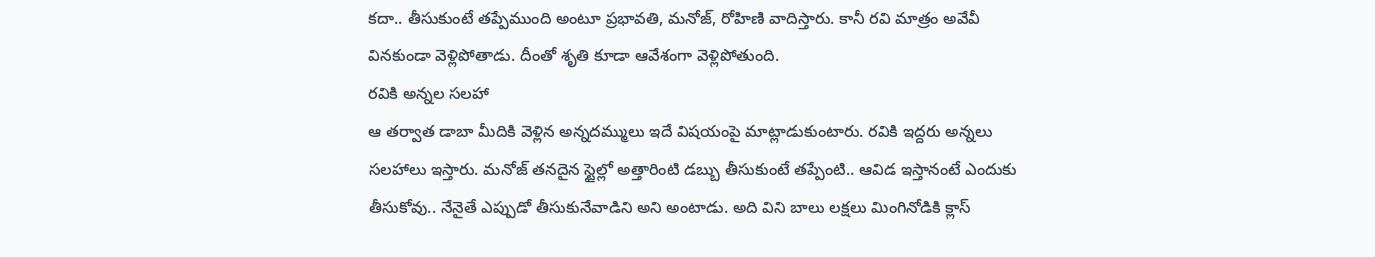కదా.. తీసుకుంటే తప్పేముంది అంటూ ప్రభావతి, మనోజ్, రోహిణి వాదిస్తారు. కానీ రవి మాత్రం అవేవీ వినకుండా వెళ్లిపోతాడు. దీంతో శృతి కూడా ఆవేశంగా వెళ్లిపోతుంది.
రవికి అన్నల సలహా
ఆ తర్వాత డాబా మీదికి వెళ్లిన అన్నదమ్ములు ఇదే విషయంపై మాట్లాడుకుంటారు. రవికి ఇద్దరు అన్నలు సలహాలు ఇస్తారు. మనోజ్ తనదైన స్టైల్లో అత్తారింటి డబ్బు తీసుకుంటే తప్పేంటి.. ఆవిడ ఇస్తానంటే ఎందుకు తీసుకోవు.. నేనైతే ఎప్పుడో తీసుకునేవాడిని అని అంటాడు. అది విని బాలు లక్షలు మింగినోడికి క్లాస్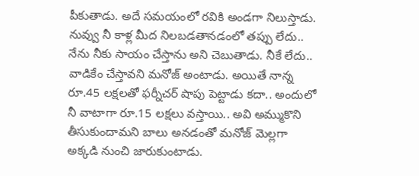పీకుతాడు. అదే సమయంలో రవికి అండగా నిలుస్తాడు.
నువ్వు నీ కాళ్ల మీద నిలబడతానడంలో తప్పు లేదు.. నేను నీకు సాయం చేస్తాను అని చెబుతాడు. నీకే లేదు.. వాడికేం చేస్తావని మనోజ్ అంటాడు. అయితే నాన్న రూ.45 లక్షలతో ఫర్నీచర్ షాపు పెట్టాడు కదా.. అందులో నీ వాటాగా రూ.15 లక్షలు వస్తాయి.. అవి అమ్ముకొని తీసుకుందామని బాలు అనడంతో మనోజ్ మెల్లగా అక్కడి నుంచి జారుకుంటాడు.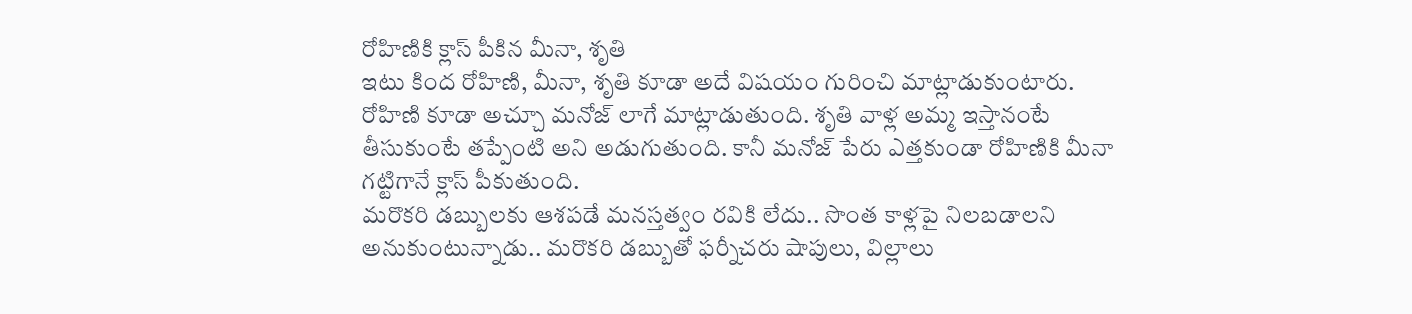రోహిణికి క్లాస్ పీకిన మీనా, శృతి
ఇటు కింద రోహిణి, మీనా, శృతి కూడా అదే విషయం గురించి మాట్లాడుకుంటారు. రోహిణి కూడా అచ్చూ మనోజ్ లాగే మాట్లాడుతుంది. శృతి వాళ్ల అమ్మ ఇస్తానంటే తీసుకుంటే తప్పేంటి అని అడుగుతుంది. కానీ మనోజ్ పేరు ఎత్తకుండా రోహిణికి మీనా గట్టిగానే క్లాస్ పీకుతుంది.
మరొకరి డబ్బులకు ఆశపడే మనస్తత్వం రవికి లేదు.. సొంత కాళ్లపై నిలబడాలని అనుకుంటున్నాడు.. మరొకరి డబ్బుతో ఫర్నీచరు షాపులు, విల్లాలు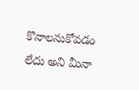కొనాలనుకోవడం లేదు అని మీనా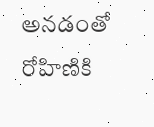అనడంతో రోహిణికి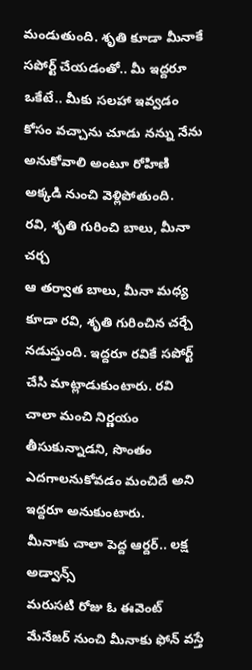మండుతుంది. శృతి కూడా మీనాకే సపోర్ట్ చేయడంతో.. మీ ఇద్దరూ ఒకేటే.. మీకు సలహా ఇవ్వడం కోసం వచ్చాను చూడు నన్ను నేను అనుకోవాలి అంటూ రోహిణి అక్కడి నుంచి వెళ్లిపోతుంది.
రవి, శృతి గురించి బాలు, మీనా చర్చ
ఆ తర్వాత బాలు, మీనా మధ్య కూడా రవి, శృతి గురించిన చర్చే నడుస్తుంది. ఇద్దరూ రవికే సపోర్ట్ చేసి మాట్లాడుకుంటారు. రవి చాలా మంచి నిర్ణయం తీసుకున్నాడని, సొంతం ఎదగాలనుకోవడం మంచిదే అని ఇద్దరూ అనుకుంటారు.
మీనాకు చాలా పెద్ద ఆర్దర్.. లక్ష అడ్వాన్స్
మరుసటి రోజు ఓ ఈవెంట్ మేనేజర్ నుంచి మీనాకు ఫోన్ వస్తే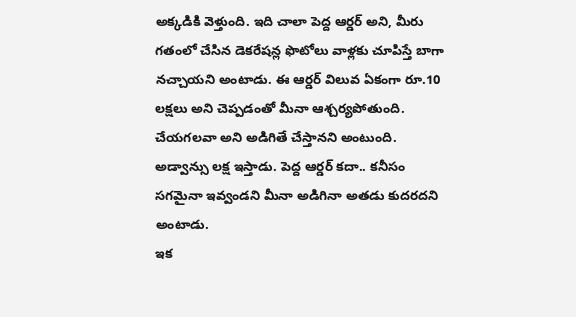అక్కడికి వెళ్తుంది. ఇది చాలా పెద్ద ఆర్డర్ అని, మీరు గతంలో చేసిన డెకరేషన్ల ఫొటోలు వాళ్లకు చూపిస్తే బాగా నచ్చాయని అంటాడు. ఈ ఆర్డర్ విలువ ఏకంగా రూ.10 లక్షలు అని చెప్పడంతో మీనా ఆశ్చర్యపోతుంది. చేయగలవా అని అడిగితే చేస్తానని అంటుంది. అడ్వాన్సు లక్ష ఇస్తాడు. పెద్ద ఆర్డర్ కదా.. కనీసం సగమైనా ఇవ్వండని మీనా అడిగినా అతడు కుదరదని అంటాడు.
ఇక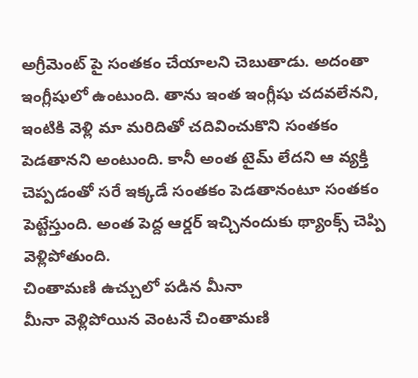అగ్రీమెంట్ పై సంతకం చేయాలని చెబుతాడు. అదంతా ఇంగ్లీషులో ఉంటుంది. తాను ఇంత ఇంగ్లీషు చదవలేనని, ఇంటికి వెళ్లి మా మరిదితో చదివించుకొని సంతకం పెడతానని అంటుంది. కానీ అంత టైమ్ లేదని ఆ వ్యక్తి చెప్పడంతో సరే ఇక్కడే సంతకం పెడతానంటూ సంతకం పెట్టేస్తుంది. అంత పెద్ద ఆర్డర్ ఇచ్చినందుకు థ్యాంక్స్ చెప్పి వెళ్లిపోతుంది.
చింతామణి ఉచ్చులో పడిన మీనా
మీనా వెళ్లిపోయిన వెంటనే చింతామణి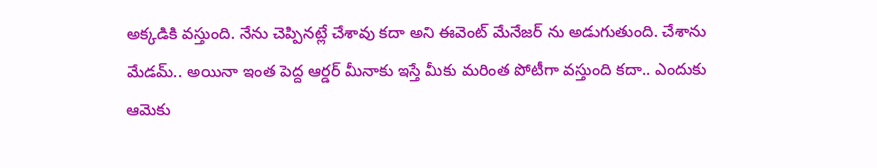అక్కడికి వస్తుంది. నేను చెప్పినట్లే చేశావు కదా అని ఈవెంట్ మేనేజర్ ను అడుగుతుంది. చేశాను మేడమ్.. అయినా ఇంత పెద్ద ఆర్డర్ మీనాకు ఇస్తే మీకు మరింత పోటీగా వస్తుంది కదా.. ఎందుకు ఆమెకు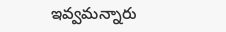ఇవ్వమన్నారు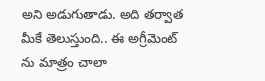అని అడుగుతాడు. అది తర్వాత మీకే తెలుస్తుంది.. ఈ అగ్రీమెంట్ ను మాత్రం చాలా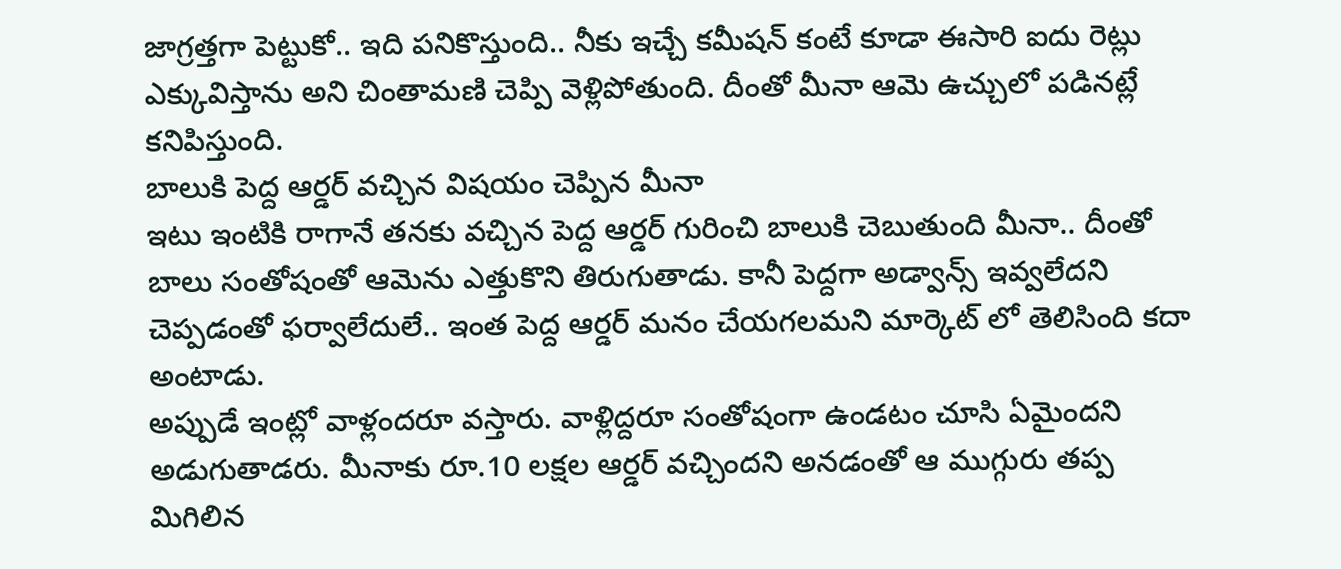జాగ్రత్తగా పెట్టుకో.. ఇది పనికొస్తుంది.. నీకు ఇచ్చే కమీషన్ కంటే కూడా ఈసారి ఐదు రెట్లు ఎక్కువిస్తాను అని చింతామణి చెప్పి వెళ్లిపోతుంది. దీంతో మీనా ఆమె ఉచ్చులో పడినట్లే కనిపిస్తుంది.
బాలుకి పెద్ద ఆర్డర్ వచ్చిన విషయం చెప్పిన మీనా
ఇటు ఇంటికి రాగానే తనకు వచ్చిన పెద్ద ఆర్డర్ గురించి బాలుకి చెబుతుంది మీనా.. దీంతో బాలు సంతోషంతో ఆమెను ఎత్తుకొని తిరుగుతాడు. కానీ పెద్దగా అడ్వాన్స్ ఇవ్వలేదని చెప్పడంతో ఫర్వాలేదులే.. ఇంత పెద్ద ఆర్డర్ మనం చేయగలమని మార్కెట్ లో తెలిసింది కదా అంటాడు.
అప్పుడే ఇంట్లో వాళ్లందరూ వస్తారు. వాళ్లిద్దరూ సంతోషంగా ఉండటం చూసి ఏమైందని అడుగుతాడరు. మీనాకు రూ.10 లక్షల ఆర్డర్ వచ్చిందని అనడంతో ఆ ముగ్గురు తప్ప మిగిలిన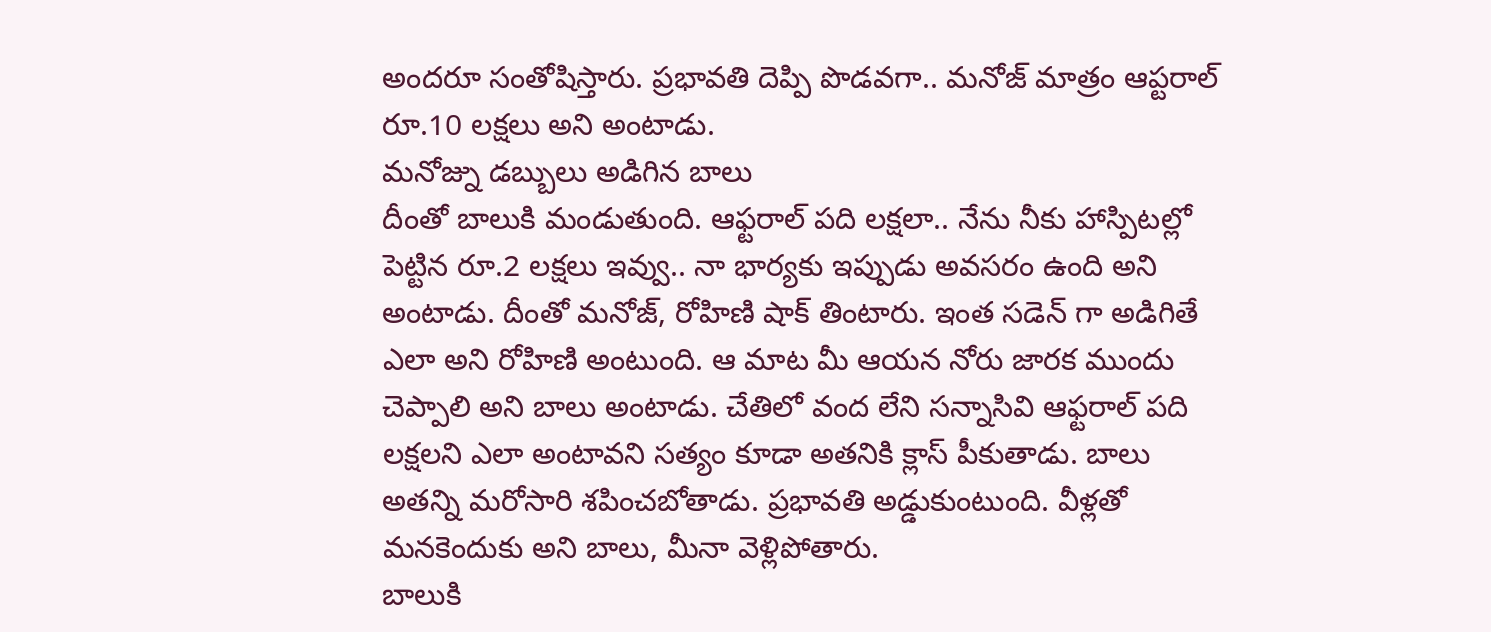అందరూ సంతోషిస్తారు. ప్రభావతి దెప్పి పొడవగా.. మనోజ్ మాత్రం ఆప్టరాల్ రూ.10 లక్షలు అని అంటాడు.
మనోజ్ను డబ్బులు అడిగిన బాలు
దీంతో బాలుకి మండుతుంది. ఆఫ్టరాల్ పది లక్షలా.. నేను నీకు హాస్పిటల్లో పెట్టిన రూ.2 లక్షలు ఇవ్వు.. నా భార్యకు ఇప్పుడు అవసరం ఉంది అని అంటాడు. దీంతో మనోజ్, రోహిణి షాక్ తింటారు. ఇంత సడెన్ గా అడిగితే ఎలా అని రోహిణి అంటుంది. ఆ మాట మీ ఆయన నోరు జారక ముందు చెప్పాలి అని బాలు అంటాడు. చేతిలో వంద లేని సన్నాసివి ఆఫ్టరాల్ పది లక్షలని ఎలా అంటావని సత్యం కూడా అతనికి క్లాస్ పీకుతాడు. బాలు అతన్ని మరోసారి శపించబోతాడు. ప్రభావతి అడ్డుకుంటుంది. వీళ్లతో మనకెందుకు అని బాలు, మీనా వెళ్లిపోతారు.
బాలుకి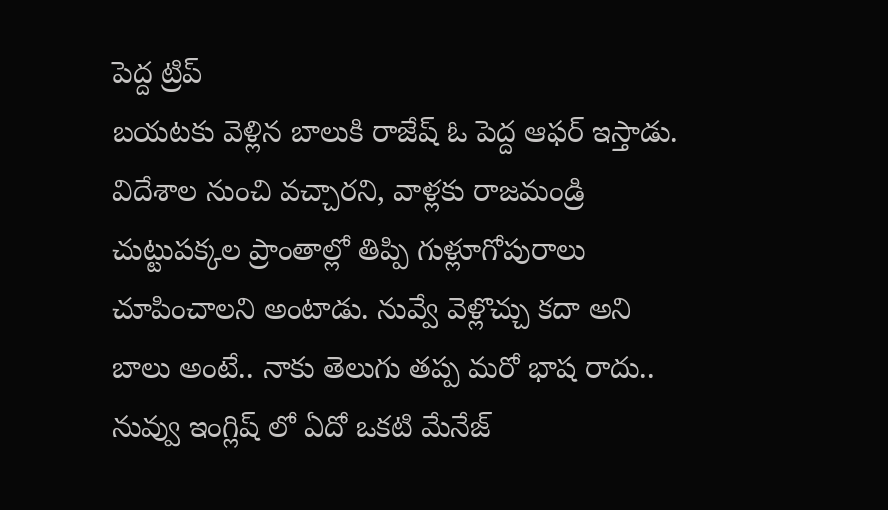పెద్ద ట్రిప్
బయటకు వెళ్లిన బాలుకి రాజేష్ ఓ పెద్ద ఆఫర్ ఇస్తాడు. విదేశాల నుంచి వచ్చారని, వాళ్లకు రాజమండ్రి చుట్టుపక్కల ప్రాంతాల్లో తిప్పి గుళ్లూగోపురాలు చూపించాలని అంటాడు. నువ్వే వెళ్లొచ్చు కదా అని బాలు అంటే.. నాకు తెలుగు తప్ప మరో భాష రాదు.. నువ్వు ఇంగ్లిష్ లో ఏదో ఒకటి మేనేజ్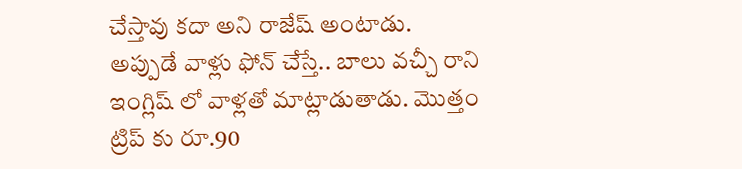చేస్తావు కదా అని రాజేష్ అంటాడు.
అప్పుడే వాళ్లు ఫోన్ చేస్తే.. బాలు వచ్చీ రాని ఇంగ్లిష్ లో వాళ్లతో మాట్లాడుతాడు. మొత్తం ట్రిప్ కు రూ.90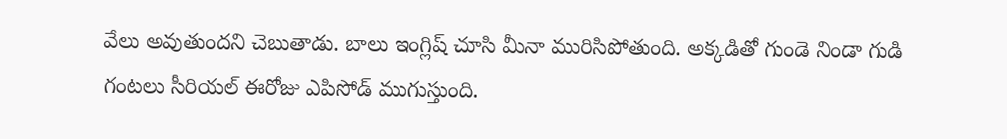వేలు అవుతుందని చెబుతాడు. బాలు ఇంగ్లిష్ చూసి మీనా మురిసిపోతుంది. అక్కడితో గుండె నిండా గుడి గంటలు సీరియల్ ఈరోజు ఎపిసోడ్ ముగుస్తుంది.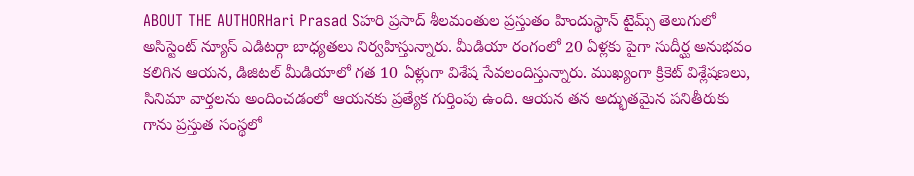ABOUT THE AUTHORHari Prasad Sహరి ప్రసాద్ శీలమంతుల ప్రస్తుతం హిందుస్థాన్ టైమ్స్ తెలుగులో అసిస్టెంట్ న్యూస్ ఎడిటర్గా బాధ్యతలు నిర్వహిస్తున్నారు. మీడియా రంగంలో 20 ఏళ్లకు పైగా సుదీర్ఘ అనుభవం కలిగిన ఆయన, డిజిటల్ మీడియాలో గత 10 ఏళ్లుగా విశేష సేవలందిస్తున్నారు. ముఖ్యంగా క్రికెట్ విశ్లేషణలు, సినిమా వార్తలను అందించడంలో ఆయనకు ప్రత్యేక గుర్తింపు ఉంది. ఆయన తన అద్భుతమైన పనితీరుకు గాను ప్రస్తుత సంస్థలో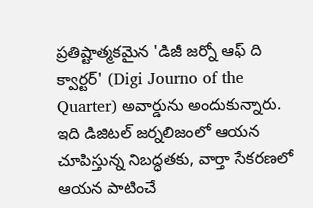ప్రతిష్టాత్మకమైన 'డిజీ జర్నో ఆఫ్ ది క్వార్టర్' (Digi Journo of the Quarter) అవార్డును అందుకున్నారు. ఇది డిజిటల్ జర్నలిజంలో ఆయన చూపిస్తున్న నిబద్ధతకు, వార్తా సేకరణలో ఆయన పాటించే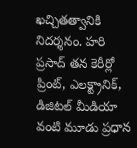ఖచ్చితత్వానికి నిదర్శనం. హరి ప్రసాద్ తన కెరీర్లో ప్రింట్, ఎలక్ట్రానిక్, డిజిటల్ మీడియా వంటి మూడు ప్రధాన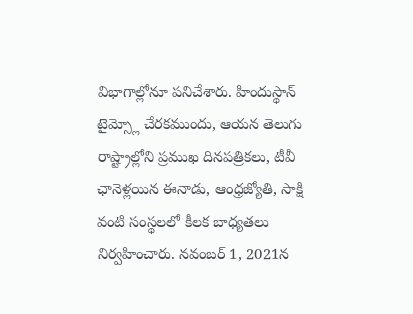విభాగాల్లోనూ పనిచేశారు. హిందుస్థాన్ టైమ్స్లో చేరకముందు, ఆయన తెలుగు రాష్ట్రాల్లోని ప్రముఖ దినపత్రికలు, టీవీ ఛానెళ్లయిన ఈనాడు, ఆంధ్రజ్యోతి, సాక్షి వంటి సంస్థలలో కీలక బాధ్యతలు నిర్వహించారు. నవంబర్ 1, 2021న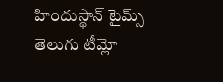హిందుస్థాన్ టైమ్స్ తెలుగు టీమ్లో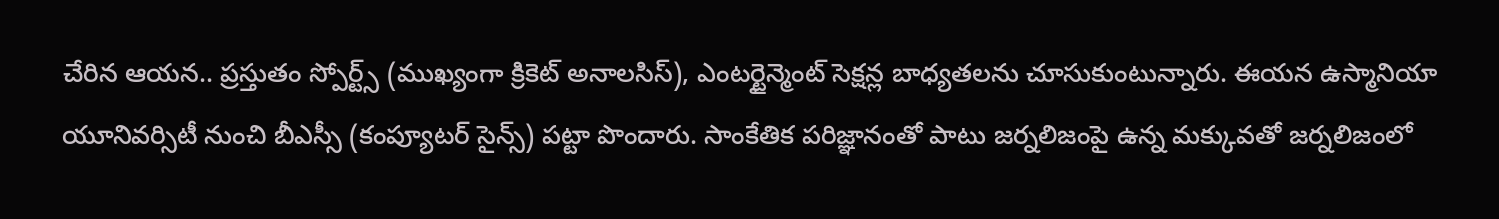చేరిన ఆయన.. ప్రస్తుతం స్పోర్ట్స్ (ముఖ్యంగా క్రికెట్ అనాలసిస్), ఎంటర్టైన్మెంట్ సెక్షన్ల బాధ్యతలను చూసుకుంటున్నారు. ఈయన ఉస్మానియా యూనివర్సిటీ నుంచి బీఎస్సీ (కంప్యూటర్ సైన్స్) పట్టా పొందారు. సాంకేతిక పరిజ్ఞానంతో పాటు జర్నలిజంపై ఉన్న మక్కువతో జర్నలిజంలో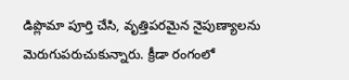డిప్లొమా పూర్తి చేసి, వృత్తిపరమైన నైపుణ్యాలను మెరుగుపరుచుకున్నారు. క్రీడా రంగంలో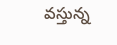వస్తున్న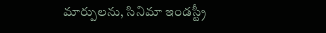మార్పులను, సినిమా ఇండస్ట్రీ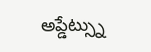అప్డేట్స్ను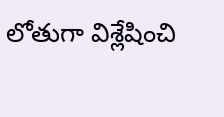లోతుగా విశ్లేషించి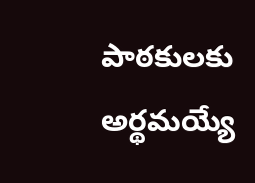పాఠకులకు అర్థమయ్యే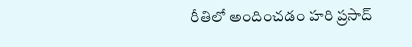రీతిలో అందించడం హరి ప్రసాద్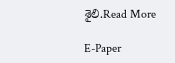శైలి.Read More

E-Paper